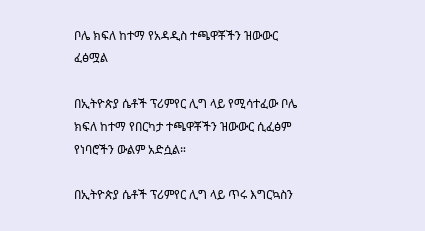ቦሌ ክፍለ ከተማ የአዳዲስ ተጫዋቾችን ዝውውር ፈፅሟል

በኢትዮጵያ ሴቶች ፕሪምየር ሊግ ላይ የሚሳተፈው ቦሌ ክፍለ ከተማ የበርካታ ተጫዋቾችን ዝውውር ሲፈፅም የነባሮችን ውልም አድሷል።

በኢትዮጵያ ሴቶች ፕሪምየር ሊግ ላይ ጥሩ እግርኳስን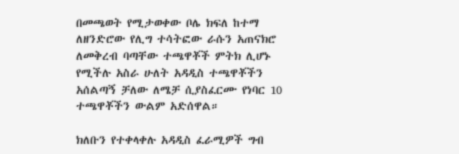በመጫወት የሚታወቀው ቦሌ ክፍለ ከተማ ለዘንድሮው የሊግ ተሳትፎው ራሱን አጠናክሮ ለመቅረብ ባጣቸው ተጫዋቾች ምትክ ሊሆኑ የሚችሉ አስራ ሁለት አዳዲስ ተጫዋቾችን አሰልጣኝ ቻለው ለሜቻ ሲያስፈርሙ የነባር 10 ተጫዋቾችን ውልም አድሰዋል።

ክለቡን የተቀላቀሉ አዳዲስ ፈራሚዎች ግብ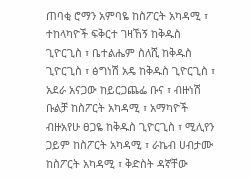ጠባቂ ሮማን አምባዬ ከስፖርት አካዳሚ ፣ ተከላካዮች ፍቅርተ ገዛኸኝ ከቅዱስ ጊዮርጊስ ፣ ቤተልሔም ስለሺ ከቅዱስ ጊዮርጊስ ፣ ፅግነሽ አዴ ከቅዱስ ጊዮርጊስ ፣ አደራ አናጋው ከይርጋጨፌ ቡና ፣ ብዙነሽ ቡልቻ ከስፖርት አካዳሚ ፣ አማካዮች ብዙአየሁ ፀጋዬ ከቅዱስ ጊዮርጊስ ፣ ሚሊየን ጋይም ከስፖርት አካዳሚ ፣ ራኬብ ሀብታሙ ከስፖርት አካዳሚ ፣ ቅድስት ዳኛቸው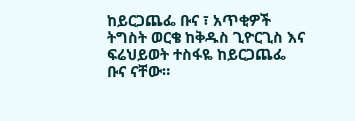ከይርጋጨፌ ቡና ፣ አጥቂዎች ትግስት ወርቄ ከቅዱስ ጊዮርጊስ እና ፍሬህይወት ተስፋዬ ከይርጋጨፌ ቡና ናቸው።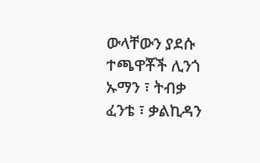ውላቸውን ያደሱ ተጫዋቾች ሊንጎ ኡማን ፣ ትብቃ ፈንቴ ፣ ቃልኪዳን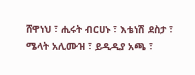ሸዋነህ ፣ ሒሩት ብርሀኑ ፣ እቴነሽ ደስታ ፣ ሜላት አሊሙዝ ፣ ይዲዲያ አጫ ፣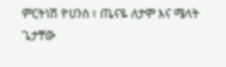ምርትነሽ ዮሀንስ ፣ ጤናዬ ለታሞ እና ሜላት ጌታቸው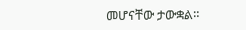መሆናቸው ታውቋል።